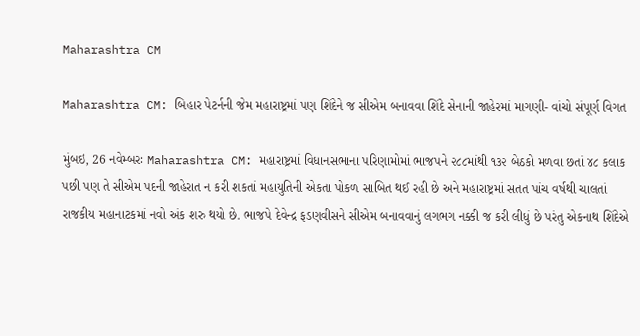Maharashtra CM

Maharashtra CM: બિહાર પેટર્નની જેમ મહારાષ્ટ્રમાં પણ શિંદેને જ સીએમ બનાવવા શિંદે સેનાની જાહેરમાં માગણી- વાંચો સંપૂર્ણ વિગત

મુંબઇ, 26 નવેમ્બરઃ Maharashtra CM: મહારાષ્ટ્રમાં વિધાનસભાના પરિણામોમાં ભાજપને ૨૮૮માંથી ૧૩૨ બેઠકો મળવા છતાં ૪૮ કલાક પછી પણ તે સીએમ પદની જાહેરાત ન કરી શકતાં મહાયુતિની એકતા પોકળ સાબિત થઈ રહી છે અને મહારાષ્ટ્રમાં સતત પાંચ વર્ષથી ચાલતાં રાજકીય મહાનાટકમાં નવો અંક શરુ થયો છે. ભાજપે દેવેન્દ્ર ફડણવીસને સીએમ બનાવવાનું લગભગ નક્કી જ કરી લીધું છે પરંતુ એકનાથ શિંદેએ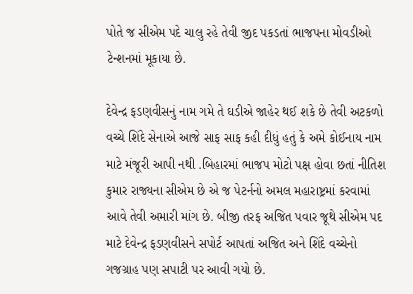પોતે જ સીએમ પદે ચાલુ રહે તેવી જીદ પકડતાં ભાજપના મોવડીઓ ટેન્શનમાં મૂકાયા છે.

દેવેન્દ્ર ફડણવીસનું નામ ગમે તે ઘડીએ જાહેર થઈ શકે છે તેવી અટકળો વચ્ચે શિંદે સેનાએ આજે સાફ સાફ કહી દીધું હતું કે અમે કોઈનાય નામ માટે મંજૂરી આપી નથી .બિહારમાં ભાજપ મોટો પક્ષ હોવા છતાં નીતિશ કુમાર રાજ્યના સીએમ છે એ જ પેટર્નનો અમલ મહારાષ્ટ્રમાં કરવામાં આવે તેવી અમારી માંગ છે. બીજી તરફ અજિત પવાર જૂથે સીએમ પદ માટે દેવેન્દ્ર ફડણવીસને સપોર્ટ આપતાં અજિત અને શિંદે વચ્ચેનો ગજગ્રાહ પણ સપાટી પર આવી ગયો છે.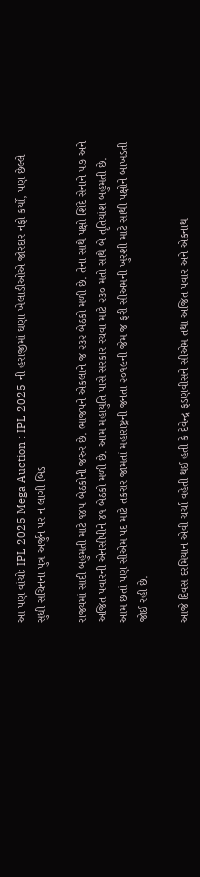આ પણ વાંચોઃ IPL 2025 Mega Auction : IPL 2025 ની હરાજીમાં ઘણા ખેલાડીઓએ જોરદાર નફો કર્યો, પણ છેલ્લે સુધી સચિનના પુત્ર અર્જુન પર ન લાગી બિડ

રાજ્યમાં સાદી બહુમતી માટે ૧૪૫ બેઠકોની જરુર છે. ભાજપને એકલાને જ ૨૩૨ બેઠકો મળી છે. તેના સાથે પક્ષો શિંદે સેનાને ૫૭ અને અજિત પવારની એનસીપીને ૪૧ બેઠકો મળી છે. આમ મહાયુતિ પાસે સરકાર રચવા માટે ૨૩૦ મતો સાથે બે તૃતિયાંશ બહુમતી છે. આમ છતાં પણ સીએમ પદ માટે તકરાર જામતાં મહારાષ્ટ્રની જનતા ૨૦૧૯ની જેમ જ ફરી સીઅમની ખુરશી માટે સાથી પક્ષોને બાખડતી જોઈ રહી છે.

આજે દિવસ દરમિયાન એવી ચર્ચા વહેતી થઈ હતી કે દેવેન્દ્ર ફડણવીસને સીએમ તથા અજિત પવાર અને એકનાથ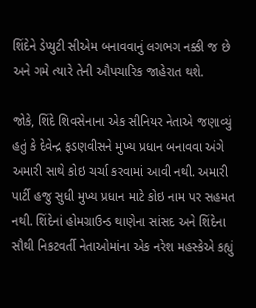શિંદેને ડેપ્યુટી સીએમ બનાવવાનું લગભગ નક્કી જ છે અને ગમે ત્યારે તેની ઔપચારિક જાહેરાત થશે.

જોકે, શિંદે શિવસેનાના એક સીનિયર નેતાએ જણાવ્યું હતું કે દેવેન્દ્ર ફડણવીસને મુખ્ય પ્રધાન બનાવવા અંગે અમારી સાથે કોઇ ચર્ચા કરવામાં આવી નથી. અમારી પાર્ટી હજુ સુધી મુખ્ય પ્રધાન માટે કોઇ નામ પર સહમત નથી. શિંદેનાં હોમગ્રાઉન્ડ થાણેના સાંસદ અને શિંદેના સૌથી નિકટવર્તી નેતાઓમાંના એક નરેશ મહસ્કેએ કહ્યું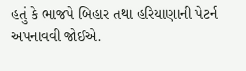હતું કે ભાજપે બિહાર તથા હરિયાણાની પેટર્ન અપનાવવી જોઈએ.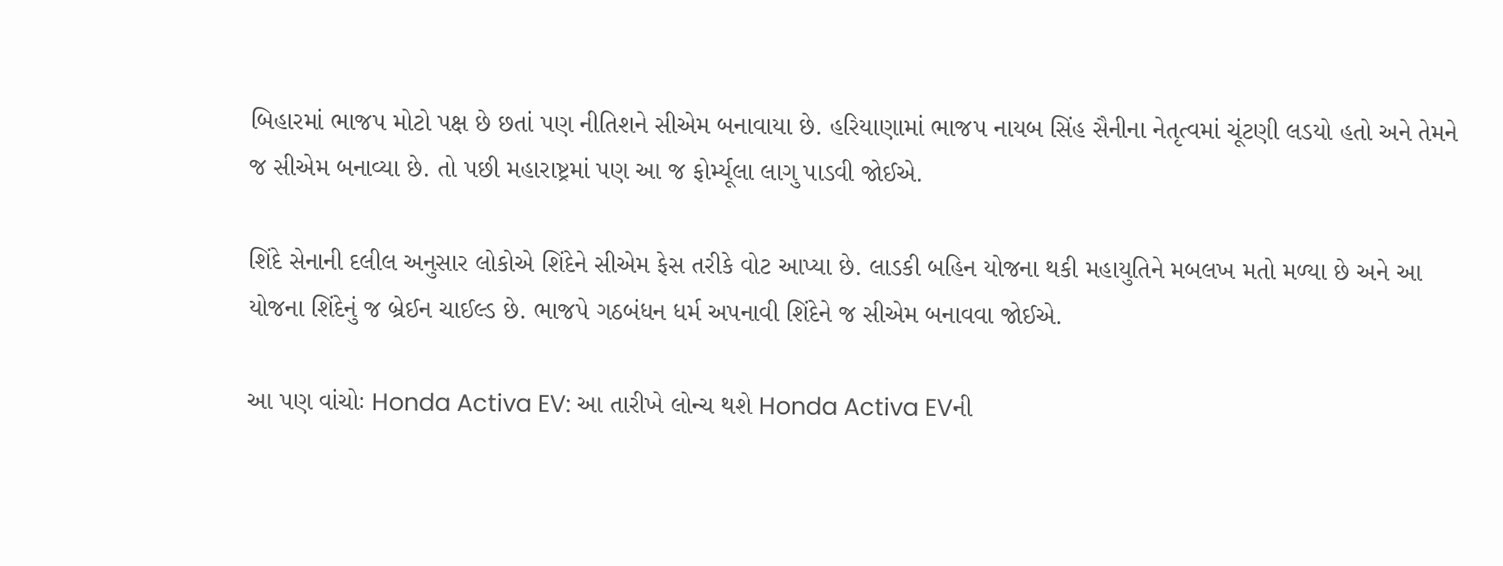બિહારમાં ભાજપ મોટો પક્ષ છે છતાં પણ નીતિશને સીએમ બનાવાયા છે. હરિયાણામાં ભાજપ નાયબ સિંહ સૈનીના નેતૃત્વમાં ચૂંટણી લડયો હતો અને તેમને જ સીએમ બનાવ્યા છે. તો પછી મહારાષ્ટ્રમાં પણ આ જ ફોર્મ્યૂલા લાગુ પાડવી જોઈએ.

શિંદે સેનાની દલીલ અનુસાર લોકોએ શિંદેને સીએમ ફેસ તરીકે વોટ આપ્યા છે. લાડકી બહિન યોજના થકી મહાયુતિને મબલખ મતો મળ્યા છે અને આ યોજના શિંદેનું જ બ્રેઈન ચાઈલ્ડ છે. ભાજપે ગઠબંધન ધર્મ અપનાવી શિંદેને જ સીએમ બનાવવા જોઈએ.

આ પણ વાંચોઃ Honda Activa EV: આ તારીખે લોન્ચ થશે Honda Activa EVની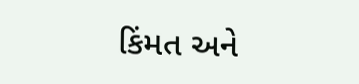કિંમત અને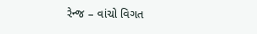રેન્જ – વાંચો વિગત